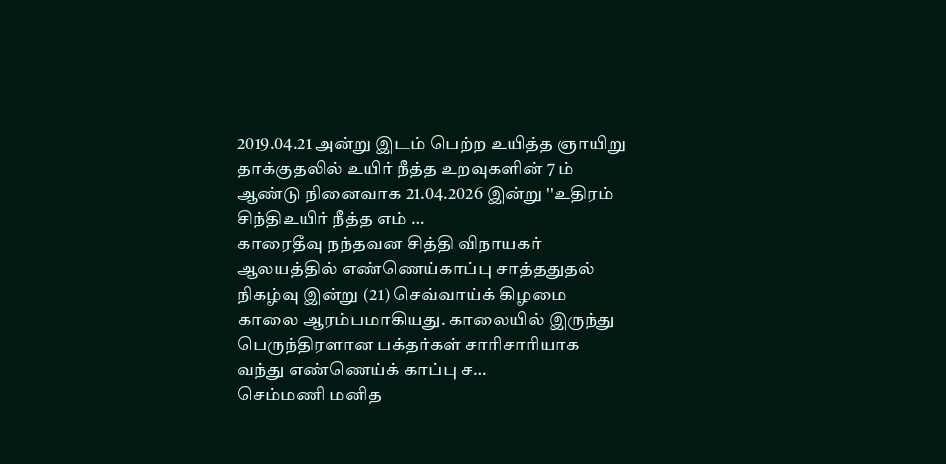2019.04.21 அன்று இடம் பெற்ற உயித்த ஞாயிறு தாக்குதலில் உயிர் நீத்த உறவுகளின் 7 ம் ஆண்டு நினைவாக 21.04.2026 இன்று ''உதிரம் சிந்திஉயிர் நீத்த எம் …
காரைதீவு நந்தவன சித்தி விநாயகர் ஆலயத்தில் எண்ணெய்காப்பு சாத்ததுதல் நிகழ்வு இன்று (21) செவ்வாய்க் கிழமை காலை ஆரம்பமாகியது. காலையில் இருந்து பெருந்திரளான பக்தர்கள் சாரிசாரியாக வந்து எண்ணெய்க் காப்பு ச…
செம்மணி மனித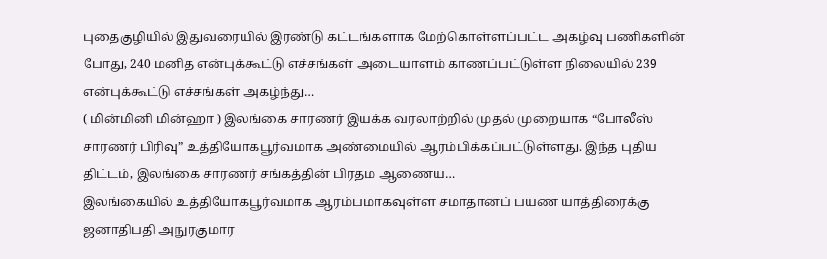புதைகுழியில் இதுவரையில் இரண்டு கட்டங்களாக மேற்கொள்ளப்பட்ட அகழ்வு பணிகளின் போது, 240 மனித என்புக்கூட்டு எச்சங்கள் அடையாளம் காணப்பட்டுள்ள நிலையில் 239 என்புக்கூட்டு எச்சங்கள் அகழ்ந்து…
( மின்மினி மின்ஹா ) இலங்கை சாரணர் இயக்க வரலாற்றில் முதல் முறையாக “போலீஸ் சாரணர் பிரிவு” உத்தியோகபூர்வமாக அண்மையில் ஆரம்பிக்கப்பட்டுள்ளது. இந்த புதிய திட்டம், இலங்கை சாரணர் சங்கத்தின் பிரதம ஆணைய…
இலங்கையில் உத்தியோகபூர்வமாக ஆரம்பமாகவுள்ள சமாதானப் பயண யாத்திரைக்கு ஜனாதிபதி அநுரகுமார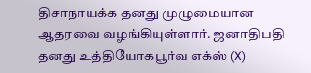திசாநாயக்க தனது முழுமையான ஆதரவை வழங்கியுள்ளார். ஜனாதிபதி தனது உத்தியோகபூர்வ எக்ஸ் (X)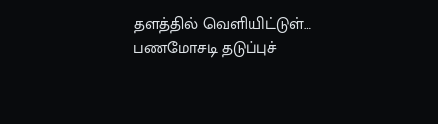தளத்தில் வெளியிட்டுள்…
பணமோசடி தடுப்புச்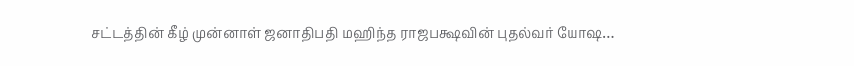சட்டத்தின் கீழ் முன்னாள் ஜனாதிபதி மஹிந்த ராஜபக்ஷவின் புதல்வர் யோஷ…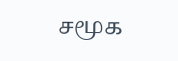சமூக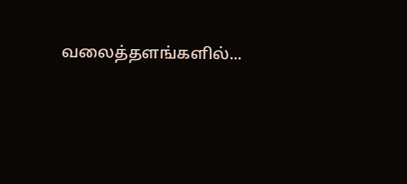வலைத்தளங்களில்...